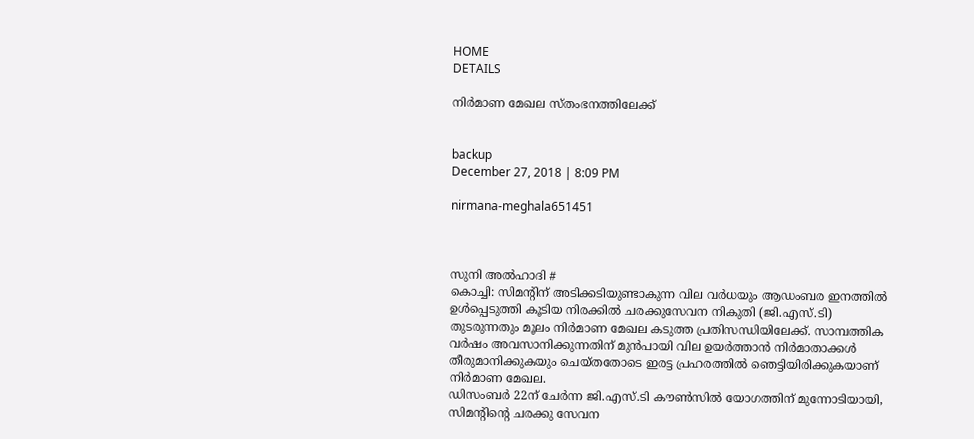HOME
DETAILS

നിര്‍മാണ മേഖല സ്തംഭനത്തിലേക്ക്


backup
December 27, 2018 | 8:09 PM

nirmana-meghala651451



സുനി അല്‍ഹാദി #
കൊച്ചി: സിമന്റിന് അടിക്കടിയുണ്ടാകുന്ന വില വര്‍ധയും ആഡംബര ഇനത്തില്‍ ഉള്‍പ്പെടുത്തി കൂടിയ നിരക്കില്‍ ചരക്കുസേവന നികുതി (ജി.എസ്.ടി) തുടരുന്നതും മൂലം നിര്‍മാണ മേഖല കടുത്ത പ്രതിസന്ധിയിലേക്ക്. സാമ്പത്തിക വര്‍ഷം അവസാനിക്കുന്നതിന് മുന്‍പായി വില ഉയര്‍ത്താന്‍ നിര്‍മാതാക്കള്‍ തീരുമാനിക്കുകയും ചെയ്തതോടെ ഇരട്ട പ്രഹരത്തില്‍ ഞെട്ടിയിരിക്കുകയാണ് നിര്‍മാണ മേഖല.
ഡിസംബര്‍ 22ന് ചേര്‍ന്ന ജി.എസ്.ടി കൗണ്‍സില്‍ യോഗത്തിന് മുന്നോടിയായി, സിമന്റിന്റെ ചരക്കു സേവന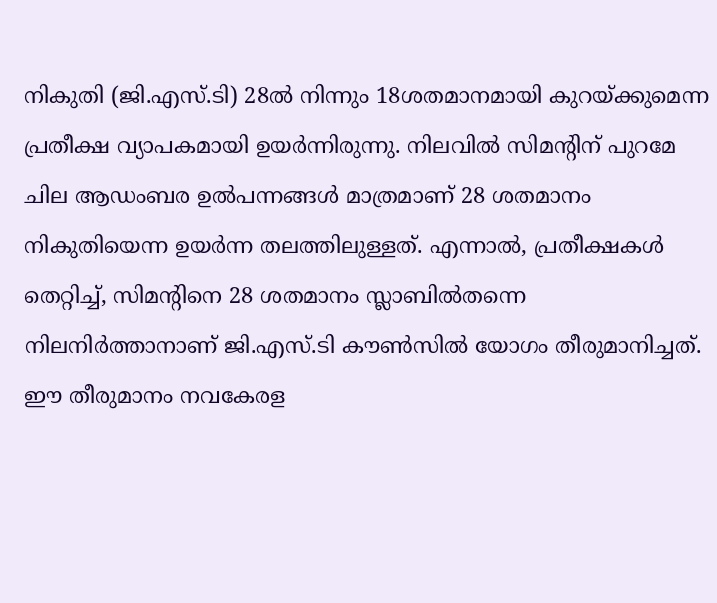നികുതി (ജി.എസ്.ടി) 28ല്‍ നിന്നും 18ശതമാനമായി കുറയ്ക്കുമെന്ന പ്രതീക്ഷ വ്യാപകമായി ഉയര്‍ന്നിരുന്നു. നിലവില്‍ സിമന്റിന് പുറമേ ചില ആഡംബര ഉല്‍പന്നങ്ങള്‍ മാത്രമാണ് 28 ശതമാനം നികുതിയെന്ന ഉയര്‍ന്ന തലത്തിലുള്ളത്. എന്നാല്‍, പ്രതീക്ഷകള്‍ തെറ്റിച്ച്, സിമന്റിനെ 28 ശതമാനം സ്ലാബില്‍തന്നെ നിലനിര്‍ത്താനാണ് ജി.എസ്.ടി കൗണ്‍സില്‍ യോഗം തീരുമാനിച്ചത്. ഈ തീരുമാനം നവകേരള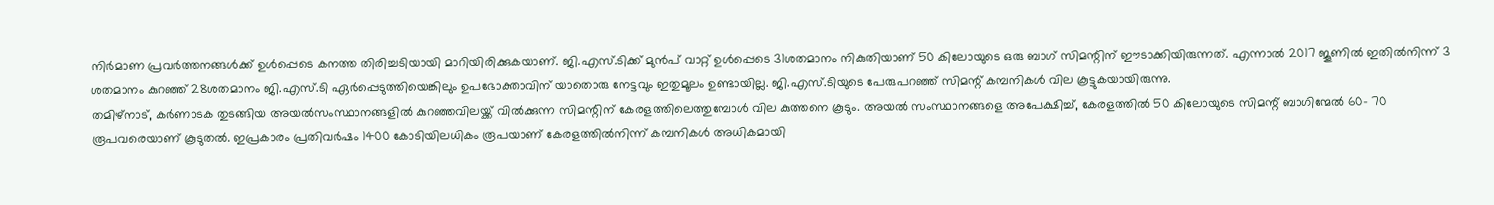നിര്‍മാണ പ്രവര്‍ത്തനങ്ങള്‍ക്ക് ഉള്‍പ്പെടെ കനത്ത തിരിച്ചടിയായി മാറിയിരിക്കുകയാണ്. ജി.എസ്.ടിക്ക് മുന്‍പ് വാറ്റ് ഉള്‍പ്പെടെ 31ശതമാനം നികുതിയാണ് 50 കിലോയുടെ ഒരു ബാഗ് സിമന്റിന് ഈടാക്കിയിരുന്നത്. എന്നാല്‍ 2017 ജൂണില്‍ ഇതില്‍നിന്ന് 3 ശതമാനം കുറഞ്ഞ് 28ശതമാനം ജി.എസ്.ടി ഏര്‍പ്പെടുത്തിയെങ്കിലും ഉപഭോക്താവിന് യാതൊരു നേട്ടവും ഇതുമൂലം ഉണ്ടായില്ല. ജി.എസ്.ടിയുടെ പേരുപറഞ്ഞ് സിമന്റ് കമ്പനികള്‍ വില കൂട്ടുകയായിരുന്നു.
തമിഴ്‌നാട്, കര്‍ണാടക തുടങ്ങിയ അയല്‍സംസ്ഥാനങ്ങളില്‍ കുറഞ്ഞവിലയ്ക്ക് വില്‍ക്കുന്ന സിമന്റിന് കേരളത്തിലെത്തുമ്പോള്‍ വില കുത്തനെ കൂടും. അയല്‍ സംസ്ഥാനങ്ങളെ അപേക്ഷിച്ച്, കേരളത്തില്‍ 50 കിലോയുടെ സിമന്റ് ബാഗിന്മേല്‍ 60- 70 രൂപവരെയാണ് കൂടുതല്‍. ഇപ്രകാരം പ്രതിവര്‍ഷം 1400 കോടിയിലധികം രൂപയാണ് കേരളത്തില്‍നിന്ന് കമ്പനികള്‍ അധികമായി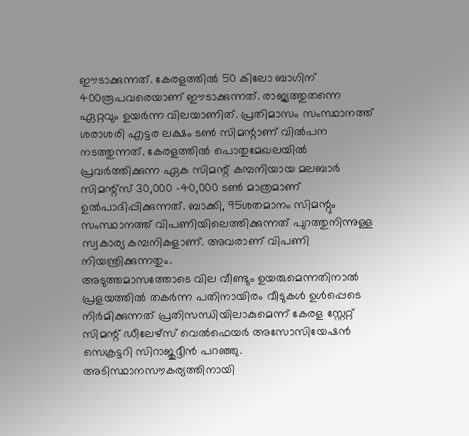ഈടാക്കുന്നത്. കേരളത്തില്‍ 50 കിലോ ബാഗിന് 400രൂപവരെയാണ് ഈടാക്കുന്നത്. രാജ്യത്തുതന്നെ ഏറ്റവും ഉയര്‍ന്ന വിലയാണിത്. പ്രതിമാസം സംസ്ഥാനത്ത് ശരാശരി എട്ടര ലക്ഷം ടണ്‍ സിമന്റാണ് വില്‍പന നടത്തുന്നത്. കേരളത്തില്‍ പൊതുമേഖലയില്‍ പ്രവര്‍ത്തിക്കുന്ന ഏക സിമന്റ് കമ്പനിയായ മലബാര്‍ സിമന്റ്‌സ് 30,000 -40,000 ടണ്‍ മാത്രമാണ് ഉല്‍പാദിപ്പിക്കുന്നത്. ബാക്കി, 95ശതമാനം സിമന്റും സംസ്ഥാനത്ത് വിപണിയിലെത്തിക്കുന്നത് പുറത്തുനിന്നുള്ള സ്വകാര്യ കമ്പനികളാണ്. അവരാണ് വിപണി നിയന്ത്രിക്കുന്നതും.
അടുത്തമാസത്തോടെ വില വീണ്ടും ഉയരുമെന്നതിനാല്‍ പ്രളയത്തില്‍ തകര്‍ന്ന പതിനായിരം വീടുകള്‍ ഉള്‍പ്പെടെ നിര്‍മിക്കുന്നത് പ്രതിസന്ധിയിലാകുമെന്ന് കേരള സ്റ്റേറ്റ് സിമന്റ് ഡീലേഴ്‌സ് വെല്‍ഫെയര്‍ അസോസിയേഷന്‍ സെക്രട്ടറി സിറാജുദ്ദീന്‍ പറഞ്ഞു. അടിസ്ഥാനസൗകര്യത്തിനായി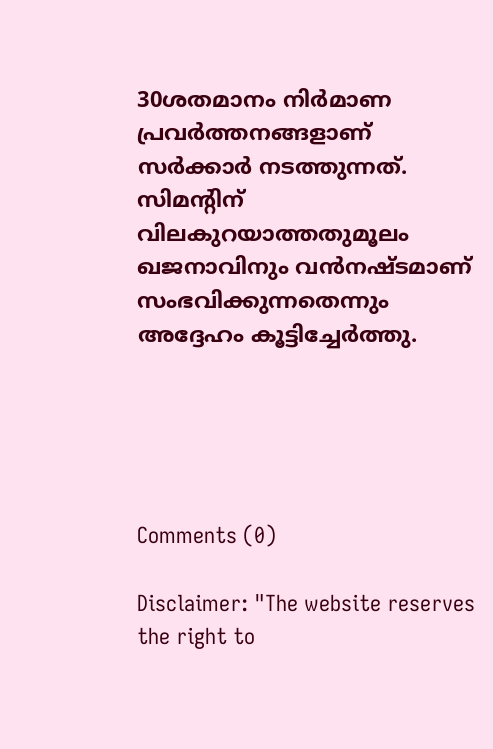30ശതമാനം നിര്‍മാണ പ്രവര്‍ത്തനങ്ങളാണ് സര്‍ക്കാര്‍ നടത്തുന്നത്. സിമന്റിന് വിലകുറയാത്തതുമൂലം ഖജനാവിനും വന്‍നഷ്ടമാണ് സംഭവിക്കുന്നതെന്നും അദ്ദേഹം കൂട്ടിച്ചേര്‍ത്തു.





Comments (0)

Disclaimer: "The website reserves the right to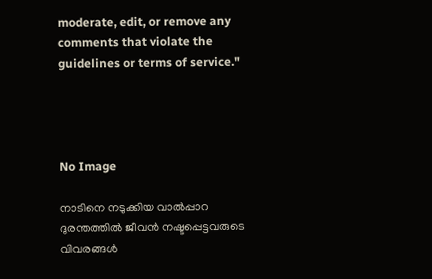moderate, edit, or remove any comments that violate the guidelines or terms of service."




No Image

നാടിനെ നടുക്കിയ വാൽപ്പാറ ദുരന്തത്തിൽ ജീവൻ നഷ്ടപ്പെട്ടവരുടെ വിവരങ്ങൾ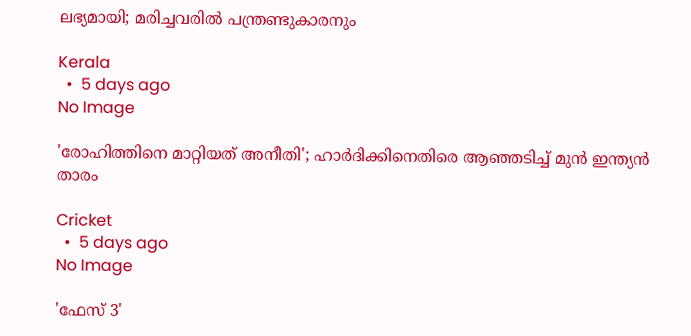ലഭ്യമായി; മരിച്ചവരിൽ പന്ത്രണ്ടുകാരനും

Kerala
  •  5 days ago
No Image

'രോഹിത്തിനെ മാറ്റിയത് അനീതി'; ഹാർദിക്കിനെതിരെ ആഞ്ഞടിച്ച് മുൻ ഇന്ത്യൻ താരം

Cricket
  •  5 days ago
No Image

'ഫേസ് 3'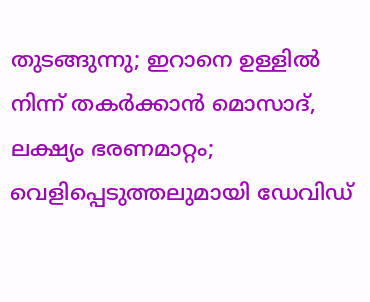തുടങ്ങുന്നു; ഇറാനെ ഉള്ളിൽ നിന്ന് തകർക്കാൻ മൊസാദ്, ലക്ഷ്യം ഭരണമാറ്റം; വെളിപ്പെടുത്തലുമായി ഡേവിഡ്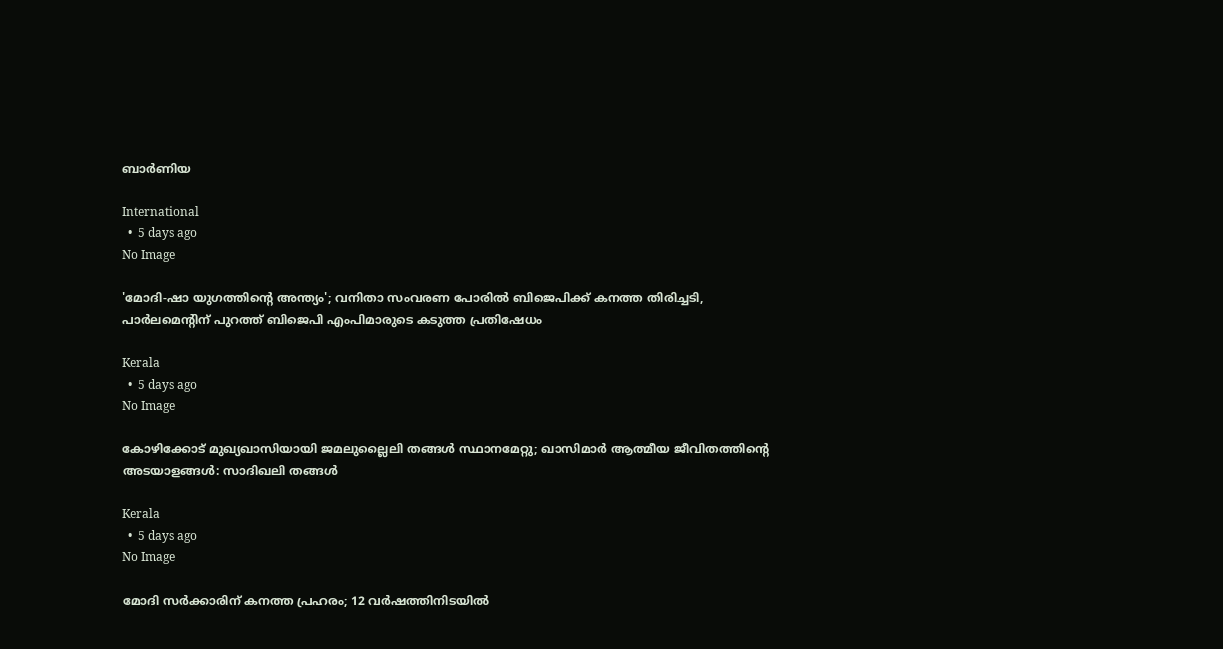ബാർണിയ

International
  •  5 days ago
No Image

'മോദി-ഷാ യുഗത്തിന്റെ അന്ത്യം'; വനിതാ സംവരണ പോരിൽ ബിജെപിക്ക് കനത്ത തിരിച്ചടി, പാർലമെന്റിന് പുറത്ത് ബിജെപി എംപിമാരുടെ കടുത്ത പ്രതിഷേധം

Kerala
  •  5 days ago
No Image

കോഴിക്കോട് മുഖ്യഖാസിയായി ജമലുല്ലൈലി തങ്ങൾ സ്ഥാനമേറ്റു; ഖാസിമാർ ആത്മീയ ജീവിതത്തിന്റെ അടയാളങ്ങൾ: സാദിഖലി തങ്ങൾ

Kerala
  •  5 days ago
No Image

മോദി സർക്കാരിന് കനത്ത പ്രഹരം; 12 വർഷത്തിനിടയിൽ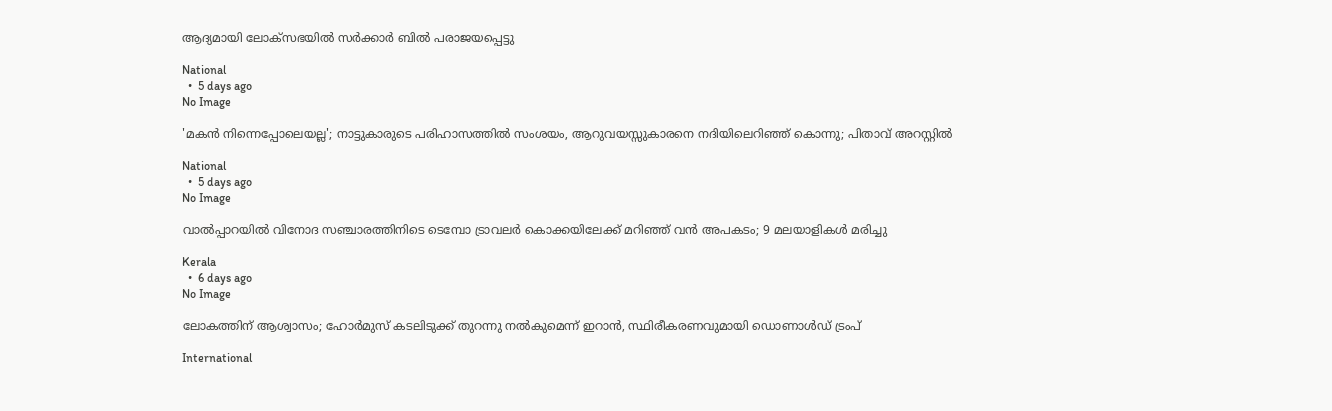ആദ്യമായി ലോക്സഭയിൽ സർക്കാർ ബിൽ പരാജയപ്പെട്ടു

National
  •  5 days ago
No Image

'മകൻ നിന്നെപ്പോലെയല്ല'; നാട്ടുകാരുടെ പരിഹാസത്തിൽ സംശയം, ആറുവയസ്സുകാരനെ നദിയിലെറിഞ്ഞ് കൊന്നു; പിതാവ് അറസ്റ്റിൽ

National
  •  5 days ago
No Image

വാല്‍പ്പാറയില്‍ വിനോദ സഞ്ചാരത്തിനിടെ ടെമ്പോ ട്രാവലര്‍ കൊക്കയിലേക്ക് മറിഞ്ഞ് വന്‍ അപകടം; 9 മലയാളികള്‍ മരിച്ചു

Kerala
  •  6 days ago
No Image

ലോകത്തിന് ആശ്വാസം; ഹോർമുസ് കടലിടുക്ക് തുറന്നു നൽകുമെന്ന് ഇറാൻ, സ്ഥിരീകരണവുമായി ഡൊണാൾഡ് ട്രംപ്

International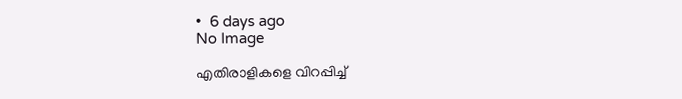•  6 days ago
No Image

എതിരാളികളെ വിറപ്പിച്ച്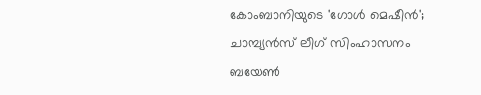കോംബാനിയുടെ 'ഗോൾ മെഷീൻ'; ചാമ്പ്യൻസ് ലീഗ് സിംഹാസനം ബയേൺ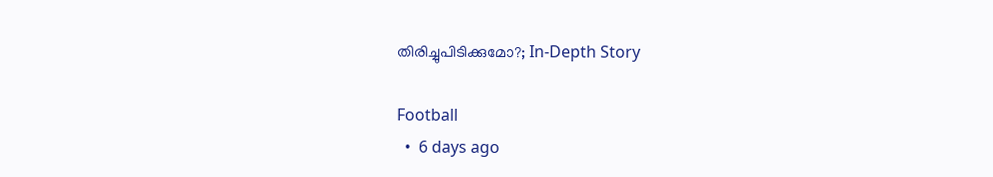തിരിച്ചുപിടിക്കുമോ?; In-Depth Story

Football
  •  6 days ago